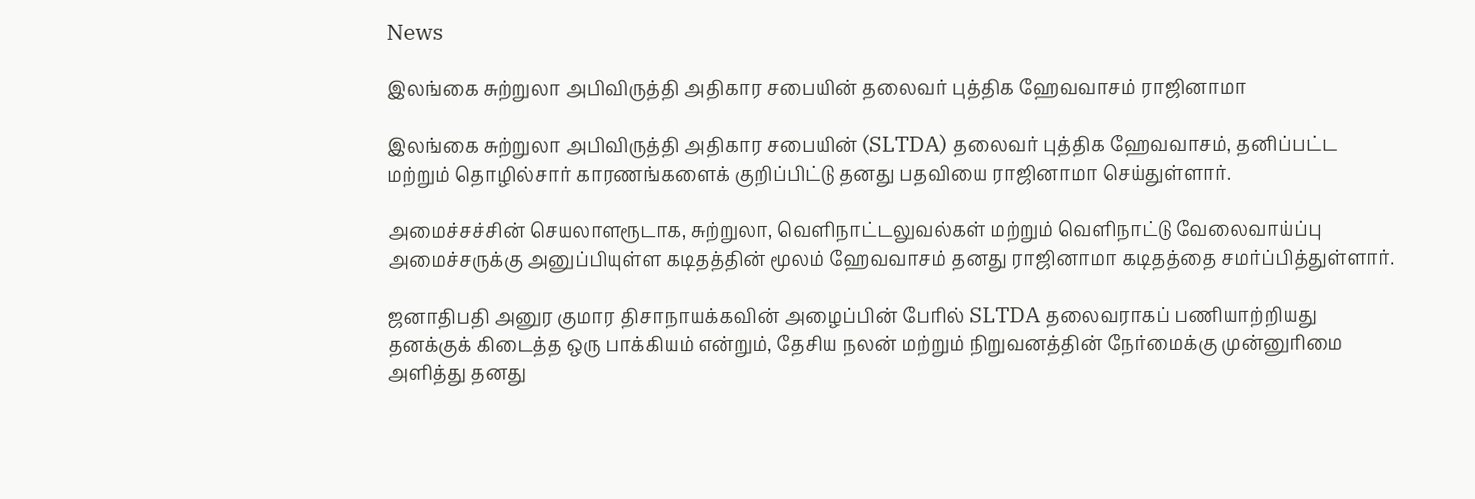News

இலங்கை சுற்றுலா அபிவிருத்தி அதிகார சபையின் தலைவர் புத்திக ஹேவவாசம் ராஜினாமா

இலங்கை சுற்றுலா அபிவிருத்தி அதிகார சபையின் (SLTDA) தலைவர் புத்திக ஹேவவாசம், தனிப்பட்ட மற்றும் தொழில்சார் காரணங்களைக் குறிப்பிட்டு தனது பதவியை ராஜினாமா செய்துள்ளார்.

அமைச்சச்சின் செயலாளரூடாக, சுற்றுலா, வெளிநாட்டலுவல்கள் மற்றும் வெளிநாட்டு வேலைவாய்ப்பு அமைச்சருக்கு அனுப்பியுள்ள கடிதத்தின் மூலம் ஹேவவாசம் தனது ராஜினாமா கடிதத்தை சமர்ப்பித்துள்ளார்.

ஜனாதிபதி அனுர குமார திசாநாயக்கவின் அழைப்பின் பேரில் SLTDA தலைவராகப் பணியாற்றியது தனக்குக் கிடைத்த ஒரு பாக்கியம் என்றும், தேசிய நலன் மற்றும் நிறுவனத்தின் நேர்மைக்கு முன்னுரிமை அளித்து தனது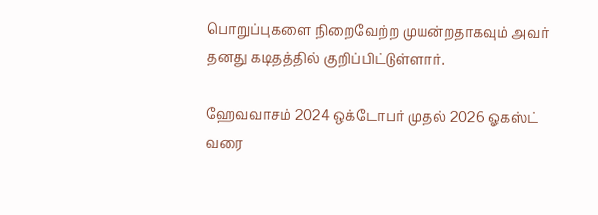பொறுப்புகளை நிறைவேற்ற முயன்றதாகவும் அவர் தனது கடிதத்தில் குறிப்பிட்டுள்ளார்.

ஹேவவாசம் 2024 ஒக்டோபர் முதல் 2026 ஓகஸ்ட் வரை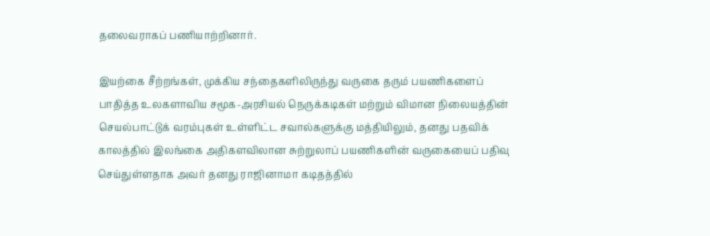தலைவராகப் பணியாற்றினார்.

இயற்கை சீற்றங்கள், முக்கிய சந்தைகளிலிருந்து வருகை தரும் பயணிகளைப் பாதித்த உலகளாவிய சமூக-அரசியல் நெருக்கடிகள் மற்றும் விமான நிலையத்தின் செயல்பாட்டுக் வரம்புகள் உள்ளிட்ட சவால்களுக்கு மத்தியிலும், தனது பதவிக் காலத்தில் இலங்கை அதிகளவிலான சுற்றுலாப் பயணிகளின் வருகையைப் பதிவு செய்துள்ளதாக அவர் தனது ராஜினாமா கடிதத்தில்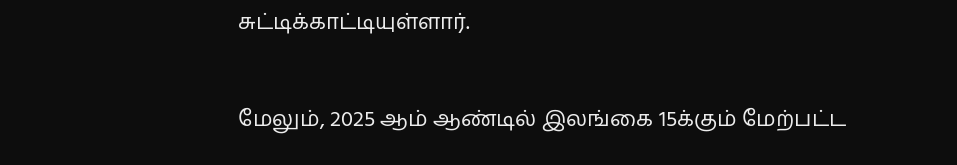சுட்டிக்காட்டியுள்ளார்.

மேலும், 2025 ஆம் ஆண்டில் இலங்கை 15க்கும் மேற்பட்ட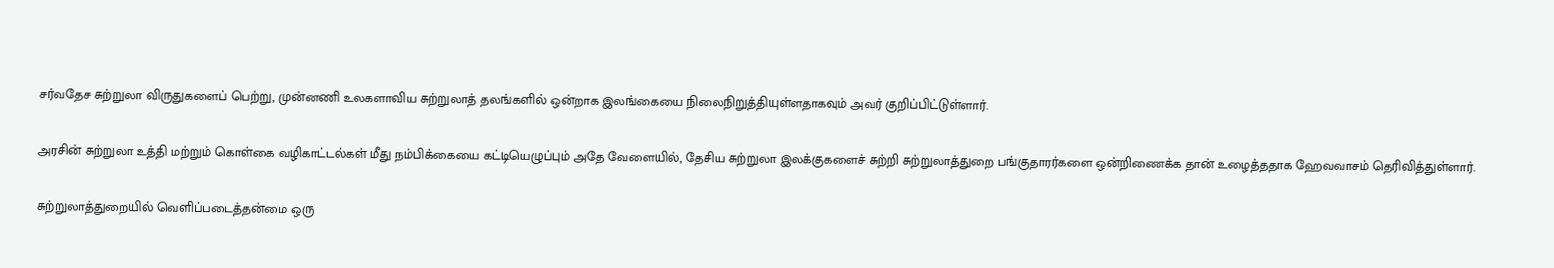சர்வதேச சுற்றுலா விருதுகளைப் பெற்று, முன்னணி உலகளாவிய சுற்றுலாத் தலங்களில் ஒன்றாக இலங்கையை நிலைநிறுத்தியுள்ளதாகவும் அவர் குறிப்பிட்டுள்ளார்.

அரசின் சுற்றுலா உத்தி மற்றும் கொள்கை வழிகாட்டல்கள் மீது நம்பிக்கையை கட்டியெழுப்பும் அதே வேளையில், தேசிய சுற்றுலா இலக்குகளைச் சுற்றி சுற்றுலாத்துறை பங்குதாரர்களை ஒன்றிணைக்க தான் உழைத்ததாக ஹேவவாசம் தெரிவித்துள்ளார்.

சுற்றுலாத்துறையில் வெளிப்படைத்தன்மை ஒரு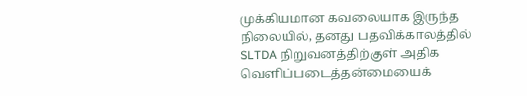முக்கியமான கவலையாக இருந்த நிலையில், தனது பதவிக்காலத்தில் SLTDA நிறுவனத்திற்குள் அதிக வெளிப்படைத்தன்மையைக்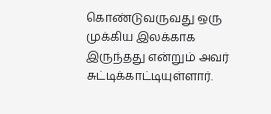கொண்டுவருவது ஒரு முக்கிய இலக்காக இருந்தது என்றும் அவர் சுட்டிக்காட்டியுள்ளார்.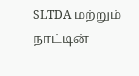SLTDA மற்றும் நாட்டின்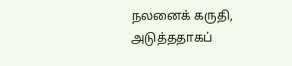நலனைக் கருதி, அடுத்ததாகப்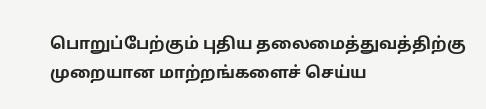பொறுப்பேற்கும் புதிய தலைமைத்துவத்திற்கு முறையான மாற்றங்களைச் செய்ய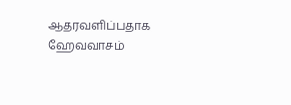ஆதரவளிப்பதாக ஹேவவாசம்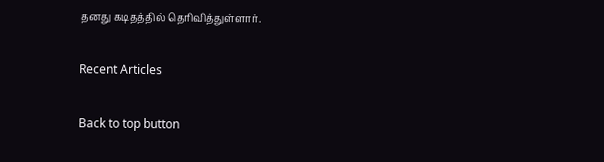தனது கடிதத்தில் தெரிவித்துள்ளார்.

Recent Articles

Back to top button